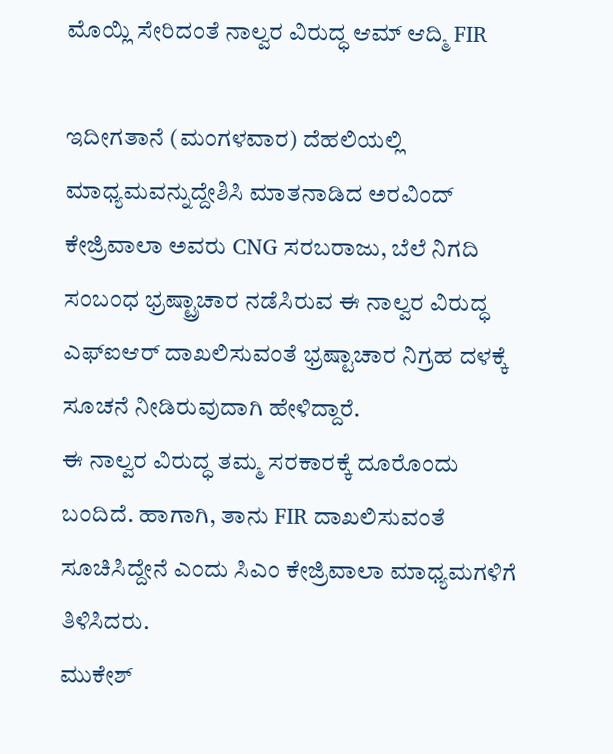ಮೊಯ್ಲಿ ಸೇರಿದಂತೆ ನಾಲ್ವರ ವಿರುದ್ಧ ಆಮ್ ಆದ್ಮಿ FIR

ಇದೀಗತಾನೆ (ಮಂಗಳವಾರ) ದೆಹಲಿಯಲ್ಲಿ ಮಾಧ್ಯಮವನ್ನುದ್ದೇಶಿಸಿ ಮಾತನಾಡಿದ ಅರವಿಂದ್ ಕೇಜ್ರಿವಾಲಾ ಅವರು CNG ಸರಬರಾಜು, ಬೆಲೆ ನಿಗದಿ ಸಂಬಂಧ ಭ್ರಷ್ಟ್ರಾಚಾರ ನಡೆಸಿರುವ ಈ ನಾಲ್ವರ ವಿರುದ್ಧ ಎಫ್ಐಆರ್ ದಾಖಲಿಸುವಂತೆ ಭ್ರಷ್ಟಾಚಾರ ನಿಗ್ರಹ ದಳಕ್ಕೆ ಸೂಚನೆ ನೀಡಿರುವುದಾಗಿ ಹೇಳಿದ್ದಾರೆ.
ಈ ನಾಲ್ವರ ವಿರುದ್ಧ ತಮ್ಮ ಸರಕಾರಕ್ಕೆ ದೂರೊಂದು ಬಂದಿದೆ. ಹಾಗಾಗಿ, ತಾನು FIR ದಾಖಲಿಸುವಂತೆ ಸೂಚಿಸಿದ್ದೇನೆ ಎಂದು ಸಿಎಂ ಕೇಜ್ರಿವಾಲಾ ಮಾಧ್ಯಮಗಳಿಗೆ ತಿಳಿಸಿದರು.
ಮುಕೇಶ್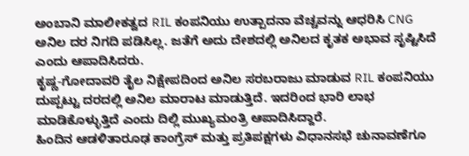ಅಂಬಾನಿ ಮಾಲೀಕತ್ವದ RIL ಕಂಪನಿಯು ಉತ್ಪಾದನಾ ವೆಚ್ಚವನ್ನು ಆಧರಿಸಿ CNG ಅನಿಲ ದರ ನಿಗದಿ ಪಡಿಸಿಲ್ಲ. ಜತೆಗೆ ಅದು ದೇಶದಲ್ಲಿ ಅನಿಲದ ಕೃತಕ ಅಭಾವ ಸೃಷ್ಟಿಸಿದೆ ಎಂದು ಆಪಾದಿಸಿದರು.
ಕೃಷ್ಣ-ಗೋದಾವರಿ ತೈಲ ನಿಕ್ಷೇಪದಿಂದ ಅನಿಲ ಸರಬರಾಜು ಮಾಡುವ RIL ಕಂಪನಿಯು ದುಪ್ಪಟ್ಟು ದರದಲ್ಲಿ ಅನಿಲ ಮಾರಾಟ ಮಾಡುತ್ತಿದೆ. ಇದರಿಂದ ಭಾರಿ ಲಾಭ ಮಾಡಿಕೊಳ್ಳುತ್ತಿದೆ ಎಂದು ದಿಲ್ಲಿ ಮುಖ್ಯಮಂತ್ರಿ ಆಪಾದಿಸಿದ್ದಾರೆ.
ಹಿಂದಿನ ಆಡಳಿತಾರೂಢ ಕಾಂಗ್ರೆಸ್ ಮತ್ತು ಪ್ರತಿಪಕ್ಷಗಳು ವಿಧಾನಸಭೆ ಚುನಾವಣೆಗೂ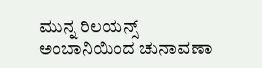ಮುನ್ನ ರಿಲಯನ್ಸ್ ಅಂಬಾನಿಯಿಂದ ಚುನಾವಣಾ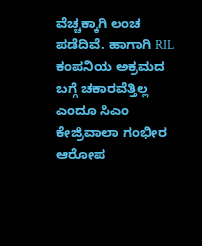ವೆಚ್ಚಕ್ಕಾಗಿ ಲಂಚ ಪಡೆದಿವೆ. ಹಾಗಾಗಿ RIL ಕಂಪನಿಯ ಅಕ್ರಮದ ಬಗ್ಗೆ ಚಕಾರವೆತ್ತಿಲ್ಲ ಎಂದೂ ಸಿಎಂ ಕೇಜ್ರಿವಾಲಾ ಗಂಭೀರ ಆರೋಪ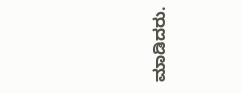ಮಾಡಿದರು.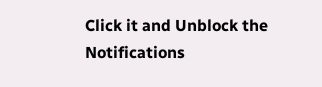Click it and Unblock the Notifications